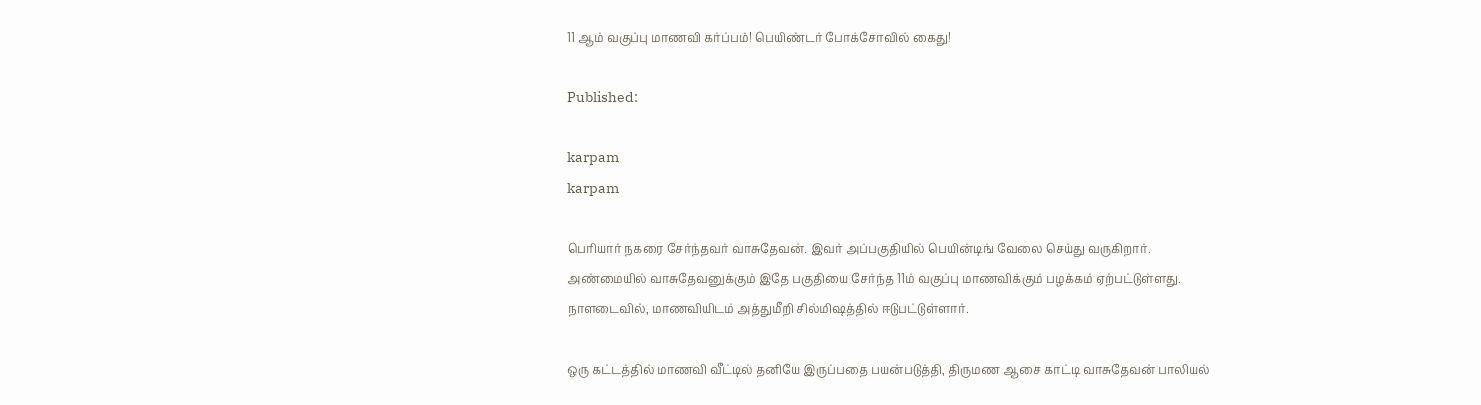11 ஆம் வகுப்பு மாணவி கர்ப்பம்! பெயிண்டர் போக்சோவில் கைது!

Published:

karpam
karpam

பெரியார் நகரை சேர்ந்தவர் வாசுதேவன். இவர் அப்பகுதியில் பெயின்டிங் வேலை செய்து வருகிறார். அண்மையில் வாசுதேவனுக்கும் இதே பகுதியை சேர்ந்த 11ம் வகுப்பு மாணவிக்கும் பழக்கம் ஏற்பட்டுள்ளது. நாளடைவில், மாணவியிடம் அத்துமீறி சில்மிஷத்தில் ஈடுபட்டுள்ளார்.

ஒரு கட்டத்தில் மாணவி வீட்டில் தனியே இருப்பதை பயன்படுத்தி, திருமண ஆசை காட்டி வாசுதேவன் பாலியல்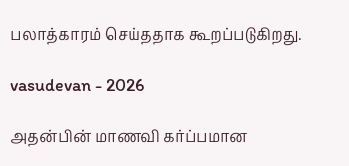பலாத்காரம் செய்ததாக கூறப்படுகிறது.

vasudevan - 2026

அதன்பின் மாணவி கர்ப்பமான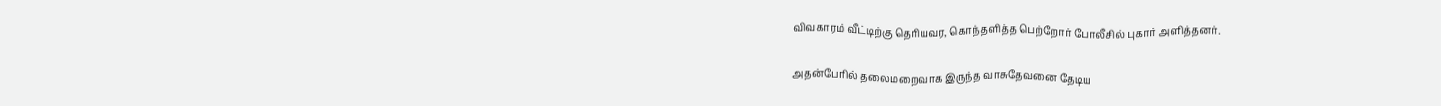விவகாரம் வீட்டிற்கு தெரியவர, கொந்தளித்த பெற்றோர் போலீசில் புகார் அளித்தனர்.

அதன்பேரில் தலைமறைவாக இருந்த வாசுதேவனை தேடிய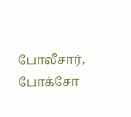போலீசார், போக்சோ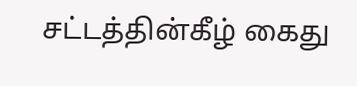சட்டத்தின்கீழ் கைது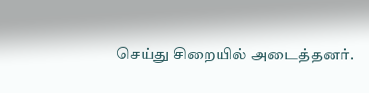செய்து சிறையில் அடைத்தனர்.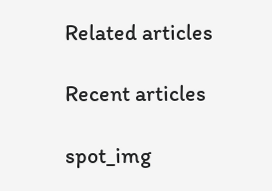Related articles

Recent articles

spot_img